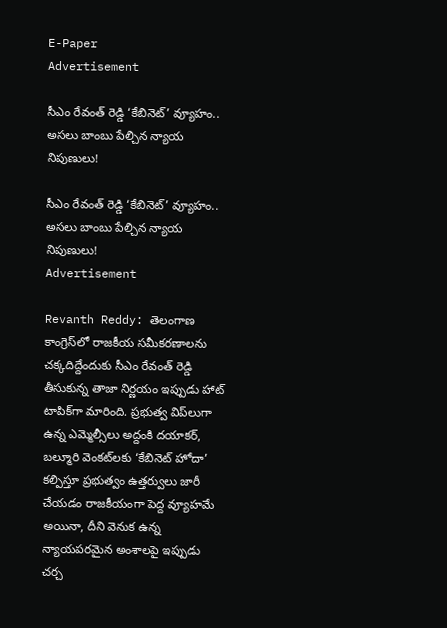E-Paper
Advertisement

సీఎం రేవంత్ రెడ్డి ‘కేబినెట్’ వ్యూహం.. అసలు బాంబు పేల్చిన న్యాయ నిపుణులు!

సీఎం రేవంత్ రెడ్డి ‘కేబినెట్’ వ్యూహం.. అసలు బాంబు పేల్చిన న్యాయ నిపుణులు!
Advertisement

Revanth Reddy: తెలంగాణ కాంగ్రెస్‌లో రాజకీయ సమీకరణాలను చక్కదిద్దేందుకు సీఎం రేవంత్ రెడ్డి తీసుకున్న తాజా నిర్ణయం ఇప్పుడు హాట్ టాపిక్‌గా మారింది. ప్రభుత్వ విప్‌లుగా ఉన్న ఎమ్మెల్సీలు అద్దంకి దయాకర్, బల్మూరి వెంకట్‌లకు ‘కేబినెట్ హోదా’ కల్పిస్తూ ప్రభుత్వం ఉత్తర్వులు జారీ చేయడం రాజకీయంగా పెద్ద వ్యూహమే అయినా, దీని వెనుక ఉన్న న్యాయపరమైన అంశాలపై ఇప్పుడు చర్చ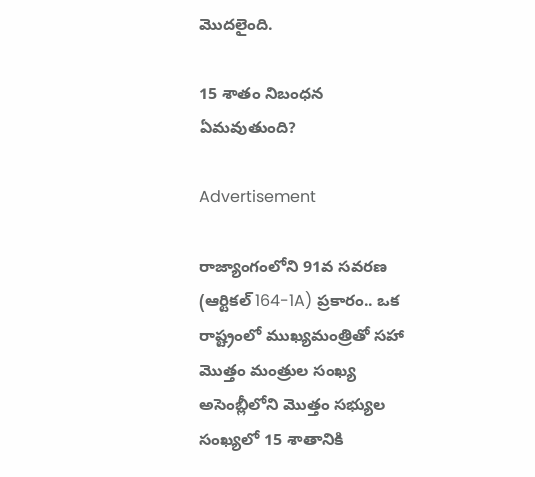మొదలైంది.

15 శాతం నిబంధన ఏమవుతుంది?

Advertisement

రాజ్యాంగంలోని 91వ సవరణ (ఆర్టికల్ 164-1A) ప్రకారం.. ఒక రాష్ట్రంలో ముఖ్యమంత్రితో సహా మొత్తం మంత్రుల సంఖ్య అసెంబ్లీలోని మొత్తం సభ్యుల సంఖ్యలో 15 శాతానికి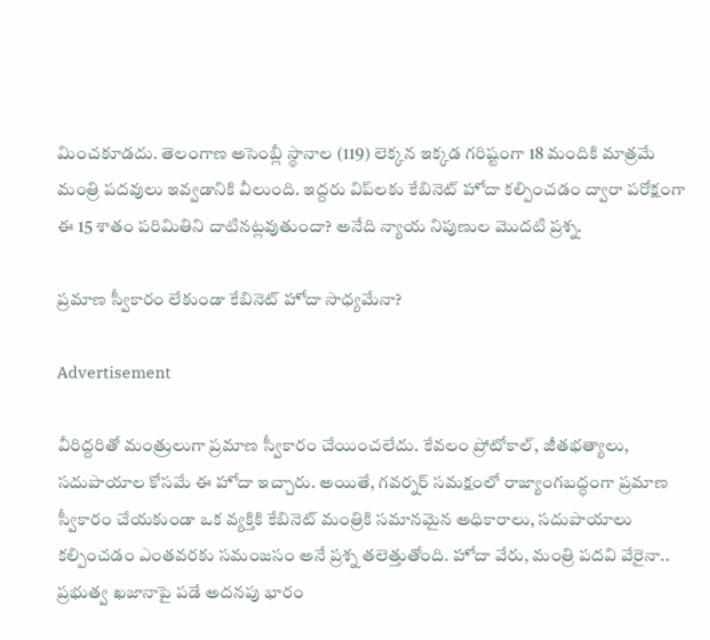మించకూడదు. తెలంగాణ అసెంబ్లీ స్థానాల (119) లెక్కన ఇక్కడ గరిష్టంగా 18 మందికి మాత్రమే మంత్రి పదవులు ఇవ్వడానికి వీలుంది. ఇద్దరు విప్‌లకు కేబినెట్ హోదా కల్పించడం ద్వారా పరోక్షంగా ఈ 15 శాతం పరిమితిని దాటినట్లవుతుందా? అనేది న్యాయ నిపుణుల మొదటి ప్రశ్న.

ప్రమాణ స్వీకారం లేకుండా కేబినెట్ హోదా సాధ్యమేనా?

Advertisement

వీరిద్దరితో మంత్రులుగా ప్రమాణ స్వీకారం చేయించలేదు. కేవలం ప్రోటోకాల్, జీతభత్యాలు, సదుపాయాల కోసమే ఈ హోదా ఇచ్చారు. అయితే, గవర్నర్ సమక్షంలో రాజ్యాంగబద్ధంగా ప్రమాణ స్వీకారం చేయకుండా ఒక వ్యక్తికి కేబినెట్ మంత్రికి సమానమైన అధికారాలు, సదుపాయాలు కల్పించడం ఎంతవరకు సమంజసం అనే ప్రశ్న తలెత్తుతోంది. హోదా వేరు, మంత్రి పదవి వేరైనా.. ప్రభుత్వ ఖజానాపై పడే అదనపు భారం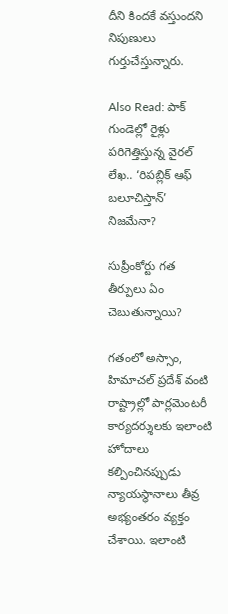దీని కిందకే వస్తుందని నిపుణులు గుర్తుచేస్తున్నారు.

Also Read: పాక్ గుండెల్లో రైళ్లు పరిగెత్తిస్తున్న వైరల్ లేఖ.. ‘రిపబ్లిక్ ఆఫ్ బలూచిస్తాన్’ నిజమేనా?

సుప్రీంకోర్టు గత తీర్పులు ఏం చెబుతున్నాయి?

గతంలో అస్సాం, హిమాచల్ ప్రదేశ్ వంటి రాష్ట్రాల్లో పార్లమెంటరీ కార్యదర్శులకు ఇలాంటి హోదాలు కల్పించినప్పుడు న్యాయస్థానాలు తీవ్ర అభ్యంతరం వ్యక్తం చేశాయి. ఇలాంటి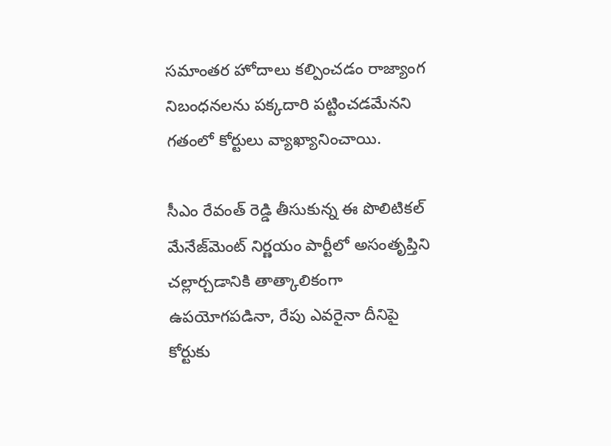సమాంతర హోదాలు కల్పించడం రాజ్యాంగ నిబంధనలను పక్కదారి పట్టించడమేనని గతంలో కోర్టులు వ్యాఖ్యానించాయి.

సీఎం రేవంత్ రెడ్డి తీసుకున్న ఈ పొలిటికల్ మేనేజ్‌మెంట్ నిర్ణయం పార్టీలో అసంతృప్తిని చల్లార్చడానికి తాత్కాలికంగా ఉపయోగపడినా, రేపు ఎవరైనా దీనిపై కోర్టుకు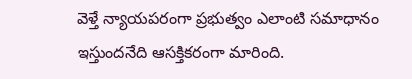వెళ్తే న్యాయపరంగా ప్రభుత్వం ఎలాంటి సమాధానం ఇస్తుందనేది ఆసక్తికరంగా మారింది.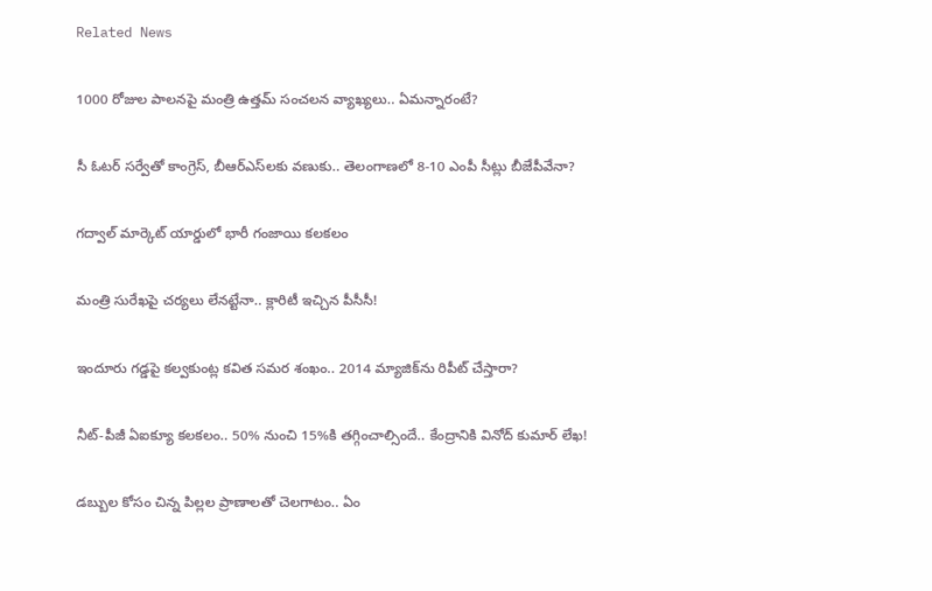Related News

1000 రోజుల పాలనపై మంత్రి ఉత్తమ్ సంచలన వ్యాఖ్యలు.. ఏమన్నారంటే?

సీ ఓటర్ సర్వేతో కాంగ్రెస్, బీఆర్ఎస్‌లకు వణుకు.. తెలంగాణలో 8-10 ఎంపీ సీట్లు బీజేపీవేనా?

గద్వాల్ మార్కెట్ యార్డులో భారీ గంజాయి కలకలం

మంత్రి సురేఖపై చర్యలు లేనట్టేనా.. క్లారిటీ ఇచ్చిన పీసీసీ!

ఇందూరు గడ్డపై కల్వకుంట్ల కవిత సమర శంఖం.. 2014 మ్యాజిక్‌ను రిపీట్ చేస్తారా?

నీట్-పీజీ ఏఐక్యూ కలకలం.. 50% నుంచి 15%కి తగ్గించాల్సిందే.. కేంద్రానికి వినోద్ కుమార్ లేఖ!

డబ్బుల కోసం చిన్న పిల్లల ప్రాణాలతో చెలగాటం.. ఏం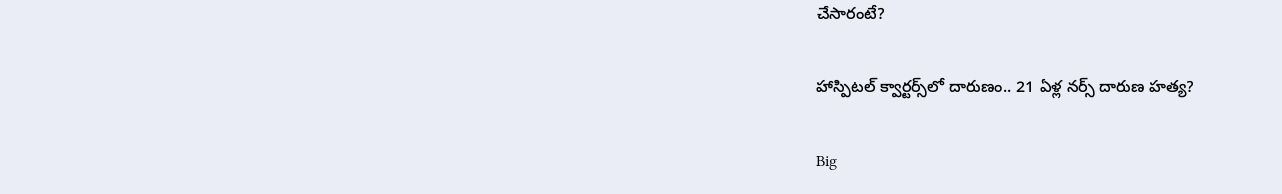చేసారంటే?

హాస్పిటల్ క్వార్టర్స్‌లో దారుణం.. 21 ఏళ్ల నర్స్ దారుణ హత్య?

Big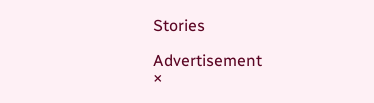Stories

Advertisement
×